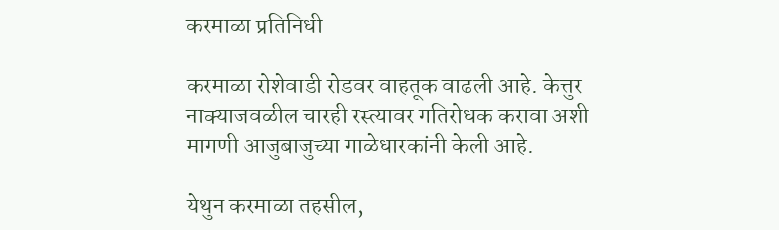करमाळा प्रतिनिधी

करमाळा रोशेवाडी रोडवर वाहतूक वाढली आहे. केत्तुर नाक्याजवळील चारही रस्त्यावर गतिरोधक करावा अशी मागणी आजुबाजुच्या गाळेधारकांनी केली आहे.

येथुन करमाळा तहसील,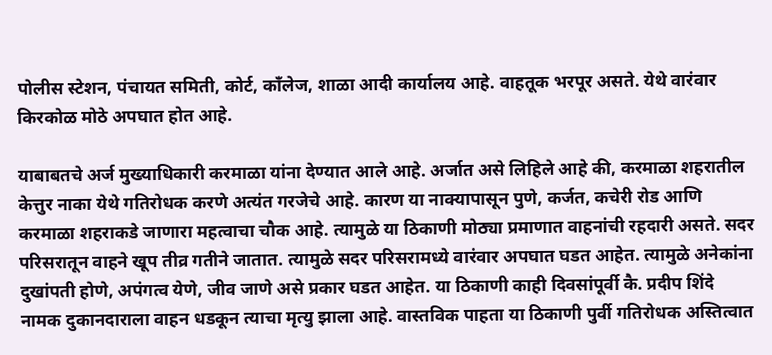पोलीस स्टेशन, पंचायत समिती, कोर्ट, काँलेज, शाळा आदी कार्यालय आहे. वाहतूक भरपूर असते. येथे वारंवार किरकोळ मोठे अपघात होत आहे.

याबाबतचे अर्ज मुख्याधिकारी करमाळा यांना देण्यात आले आहे. अर्जात असे लिहिले आहे की, करमाळा शहरातील केत्तुर नाका येथे गतिरोधक करणे अत्यंत गरजेचे आहे. कारण या नाक्यापासून पुणे, कर्जत, कचेरी रोड आणि करमाळा शहराकडे जाणारा महत्वाचा चौक आहे. त्यामुळे या ठिकाणी मोठ्या प्रमाणात वाहनांची रहदारी असते. सदर परिसरातून वाहने खूप तीव्र गतीने जातात. त्यामुळे सदर परिसरामध्ये वारंवार अपघात घडत आहेत. त्यामुळे अनेकांना दुखांपती होणे, अपंगत्व येणे, जीव जाणे असे प्रकार घडत आहेत. या ठिकाणी काही दिवसांपूर्वी कै. प्रदीप शिंदे नामक दुकानदाराला वाहन धडकून त्याचा मृत्यु झाला आहे. वास्तविक पाहता या ठिकाणी पुर्वी गतिरोधक अस्तित्वात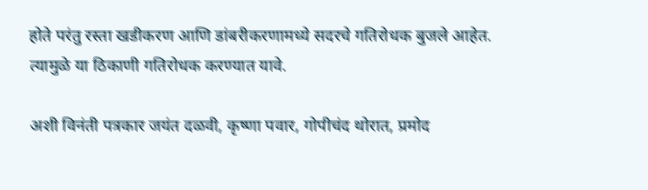होते परंतु रस्ता खडीकरण आणि डांबरीकरणामध्ये सदरचे गतिरोधक बुजले आहेत. त्यामुळे या ठिकाणी गतिरोधक करण्यात यावे.

अशी विनंती पत्रकार जयंत दळवी, कृष्णा पवार, गोपीचंद थोरात, प्रमोद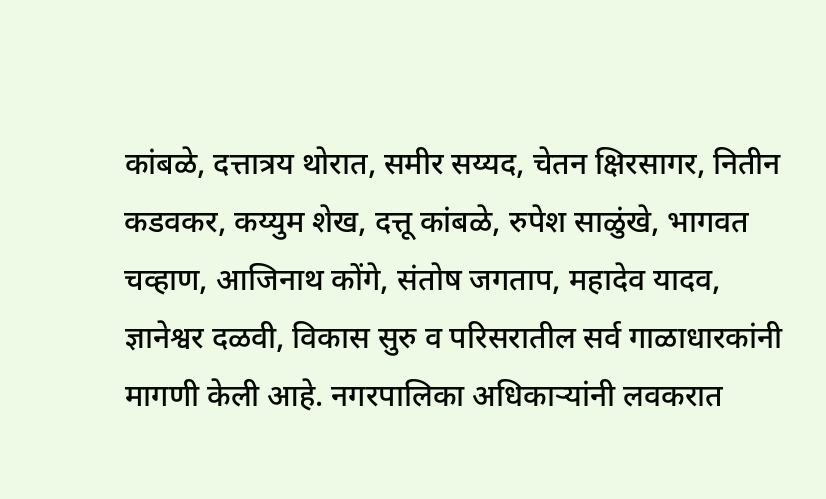कांबळे, दत्तात्रय थोरात, समीर सय्यद, चेतन क्षिरसागर, नितीन कडवकर, कय्युम शेख, दत्तू कांबळे, रुपेश साळुंखे, भागवत चव्हाण, आजिनाथ कोंगे, संतोष जगताप, महादेव यादव, ज्ञानेश्वर दळवी, विकास सुरु व परिसरातील सर्व गाळाधारकांनी मागणी केली आहे. नगरपालिका अधिकाऱ्यांनी लवकरात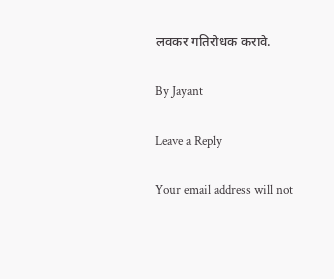लवकर गतिरोधक करावे.

By Jayant

Leave a Reply

Your email address will not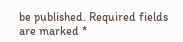be published. Required fields are marked *